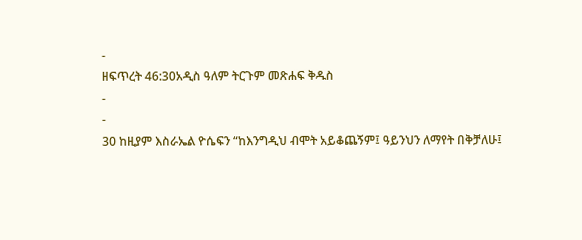-
ዘፍጥረት 46:30አዲስ ዓለም ትርጉም መጽሐፍ ቅዱስ
-
-
30 ከዚያም እስራኤል ዮሴፍን “ከእንግዲህ ብሞት አይቆጨኝም፤ ዓይንህን ለማየት በቅቻለሁ፤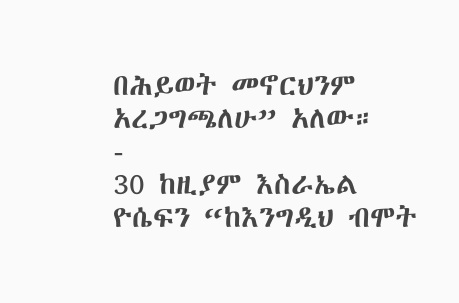በሕይወት መኖርህንም አረጋግጫለሁ” አለው።
-
30 ከዚያም እስራኤል ዮሴፍን “ከእንግዲህ ብሞት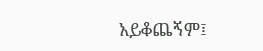አይቆጨኝም፤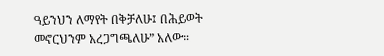ዓይንህን ለማየት በቅቻለሁ፤ በሕይወት መኖርህንም አረጋግጫለሁ” አለው።